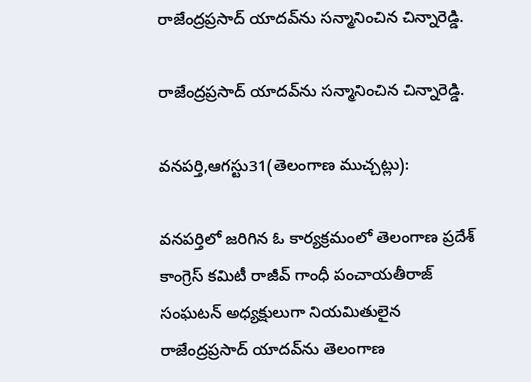రాజేంద్రప్రసాద్ యాదవ్‌ను సన్మానించిన చిన్నారెడ్డి.

రాజేంద్రప్రసాద్ యాదవ్‌ను సన్మానించిన చిన్నారెడ్డి.

వనపర్తి,ఆగస్టు31(తెలంగాణ ముచ్చట్లు):

వనపర్తిలో జరిగిన ఓ కార్యక్రమంలో తెలంగాణ ప్రదేశ్ కాంగ్రెస్ కమిటీ రాజీవ్ గాంధీ పంచాయతీరాజ్ సంఘటన్ అధ్యక్షులుగా నియమితులైన రాజేంద్రప్రసాద్ యాదవ్‌ను తెలంగాణ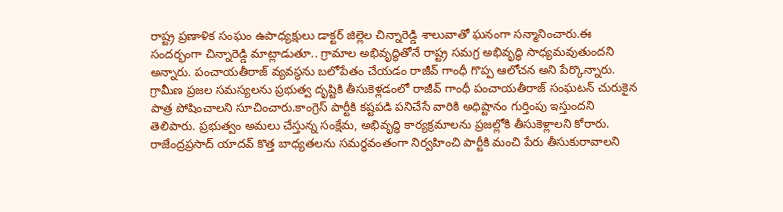రాష్ట్ర ప్రణాళిక సంఘం ఉపాధ్యక్షులు డాక్టర్ జిల్లెల చిన్నారెడ్డి శాలువాతో ఘనంగా సన్మానించారు.ఈ సందర్భంగా చిన్నారెడ్డి మాట్లాడుతూ.. గ్రామాల అభివృద్ధితోనే రాష్ట్ర సమగ్ర అభివృద్ధి సాధ్యమవుతుందని అన్నారు. పంచాయతీరాజ్ వ్యవస్థను బలోపేతం చేయడం రాజీవ్ గాంధీ గొప్ప ఆలోచన అని పేర్కొన్నారు. గ్రామీణ ప్రజల సమస్యలను ప్రభుత్వ దృష్టికి తీసుకెళ్లడంలో రాజీవ్ గాంధీ పంచాయతీరాజ్ సంఘటన్ చురుకైన పాత్ర పోషించాలని సూచించారు.కాంగ్రెస్ పార్టీకి కష్టపడి పనిచేసే వారికి అధిష్టానం గుర్తింపు ఇస్తుందని తెలిపారు. ప్రభుత్వం అమలు చేస్తున్న సంక్షేమ, అభివృద్ధి కార్యక్రమాలను ప్రజల్లోకి తీసుకెళ్లాలని కోరారు. రాజేంద్రప్రసాద్ యాదవ్ కొత్త బాధ్యతలను సమర్థవంతంగా నిర్వహించి పార్టీకి మంచి పేరు తీసుకురావాలని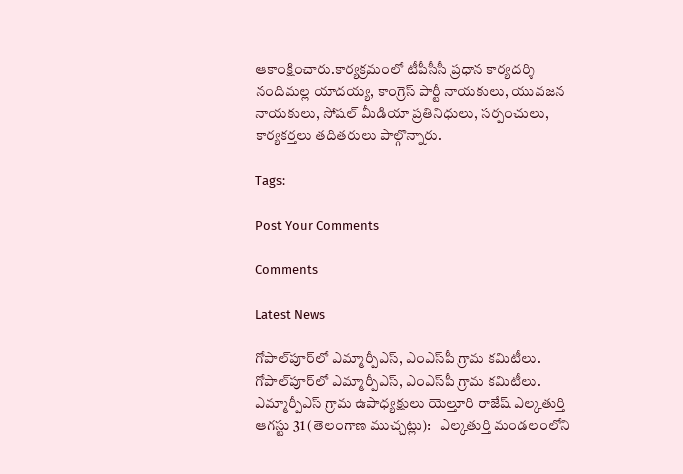ఆకాంక్షించారు.కార్యక్రమంలో టీపీసీసీ ప్రధాన కార్యదర్శి నందిమల్ల యాదయ్య, కాంగ్రెస్ పార్టీ నాయకులు, యువజన నాయకులు, సోషల్ మీడియా ప్రతినిధులు, సర్పంచులు, కార్యకర్తలు తదితరులు పాల్గొన్నారు.

Tags:

Post Your Comments

Comments

Latest News

గోపాల్‌పూర్‌లో ఎమ్మార్పీఎస్‌, ఎంఎస్‌పీ గ్రామ కమిటీలు. గోపాల్‌పూర్‌లో ఎమ్మార్పీఎస్‌, ఎంఎస్‌పీ గ్రామ కమిటీలు.
ఎమ్మార్పీఎస్ గ్రామ ఉపాధ్యక్షులు యెల్తూరి రాజేష్ ఎల్కతుర్తి ఆగస్టు 31 (తెలంగాణ ముచ్చట్లు):   ఎల్కతుర్తి మండలంలోని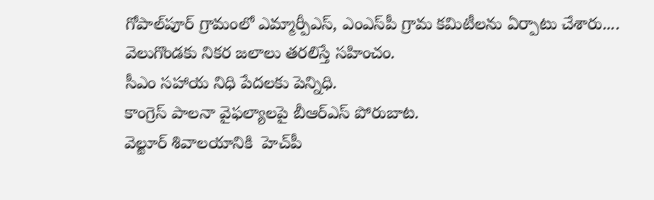గోపాల్‌పూర్ గ్రామంలో ఎమ్మార్పీఎస్‌, ఎంఎస్‌పీ గ్రామ కమిటీలను ఏర్పాటు చేశారు....
వెలుగొండకు నికర జలాలు తరలిస్తే సహించం.
సీఎం సహాయ నిధి పేదలకు పెన్నిధి.
కాంగ్రెస్ పాలనా వైఫల్యాలపై బీఆర్ఎస్ పోరుబాట.
వెల్టూర్ శివాలయానికి  హెచ్‌పీ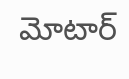మోటార్‌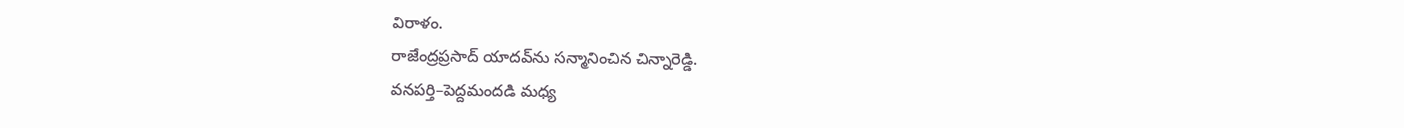విరాళం.
రాజేంద్రప్రసాద్ యాదవ్‌ను సన్మానించిన చిన్నారెడ్డి.
వనపర్తి–పెద్దమందడి మధ్య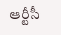ఆర్టీసీ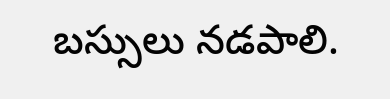బస్సులు నడపాలి.